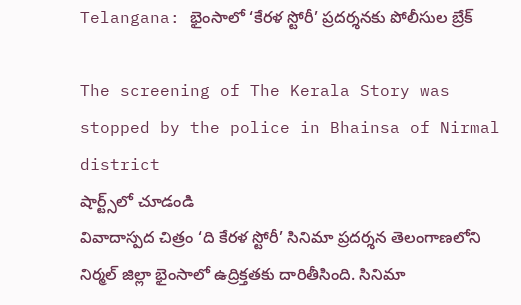Telangana: భైంసాలో ‘కేరళ స్టోరీ’ ప్రదర్శనకు పోలీసుల బ్రేక్

The screening of The Kerala Story was stopped by the police in Bhainsa of Nirmal district
షార్ట్స్‌లో చూడండి
వివాదాస్పద చిత్రం ‘ది కేరళ స్టోరీ’ సినిమా ప్రదర్శన తెలంగాణలోని నిర్మల్ జిల్లా భైంసాలో ఉద్రిక్తతకు దారితీసింది. సినిమా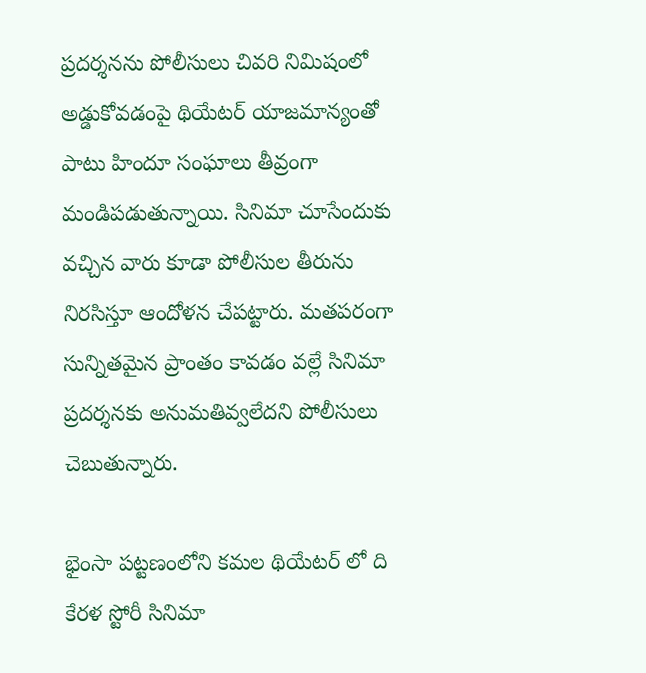ప్రదర్శనను పోలీసులు చివరి నిమిషంలో అడ్డుకోవడంపై థియేటర్ యాజమాన్యంతో పాటు హిందూ సంఘాలు తీవ్రంగా మండిపడుతున్నాయి. సినిమా చూసేందుకు వచ్చిన వారు కూడా పోలీసుల తీరును నిరసిస్తూ ఆందోళన చేపట్టారు. మతపరంగా సున్నితమైన ప్రాంతం కావడం వల్లే సినిమా ప్రదర్శనకు అనుమతివ్వలేదని పోలీసులు చెబుతున్నారు.

భైంసా పట్టణంలోని కమల థియేటర్ లో ది కేరళ స్టోరీ సినిమా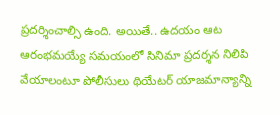ప్రదర్శించాల్సి ఉంది. అయితే.. ఉదయం ఆట ఆరంభమయ్యే సమయంలో సినిమా ప్రదర్శన నిలిపి వేయాలంటూ పోలీసులు థియేటర్‌ యాజమాన్యాన్ని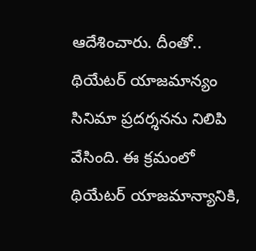ఆదేశించారు. దీంతో.. థియేటర్‌ యాజమాన్యం సినిమా ప్రదర్శనను నిలిపి వేసింది. ఈ క్రమంలో థియేటర్‌ యాజమాన్యానికి,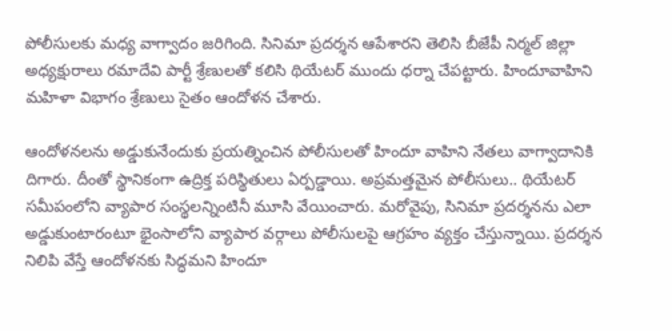పోలీసులకు మధ్య వాగ్వాదం జరిగింది. సినిమా ప్రదర్శన ఆపేశారని తెలిసి బీజేపీ నిర్మల్‌ జిల్లా అధ్యక్షురాలు రమాదేవి పార్టీ శ్రేణులతో కలిసి థియేటర్‌ ముందు ధర్నా చేపట్టారు. హిందూవాహిని మహిళా విభాగం శ్రేణులు సైతం ఆందోళన చేశారు.

ఆందోళనలను అడ్డుకునేందుకు ప్రయత్నించిన పోలీసులతో హిందూ వాహిని నేతలు వాగ్వాదానికి దిగారు. దీంతో స్థానికంగా ఉద్రిక్త పరిస్థితులు ఏర్పడ్డాయి. అప్రమత్తమైన పోలీసులు.. థియేటర్‌ సమీపంలోని వ్యాపార సంస్థలన్నింటినీ మూసి వేయించారు. మరోవైపు, సినిమా ప్రదర్శనను ఎలా అడ్డుకుంటారంటూ భైంసాలోని వ్యాపార వర్గాలు పోలీసులపై ఆగ్రహం వ్యక్తం చేస్తున్నాయి. ప్రదర్శన నిలిపి వేస్తే ఆందోళనకు సిద్ధమని హిందూ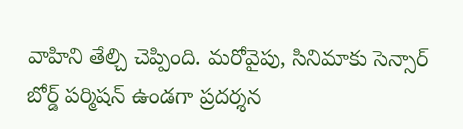వాహిని తేల్చి చెప్పింది. మరోవైపు, సినిమాకు సెన్సార్ బోర్డ్ పర్మిషన్ ఉండగా ప్రదర్శన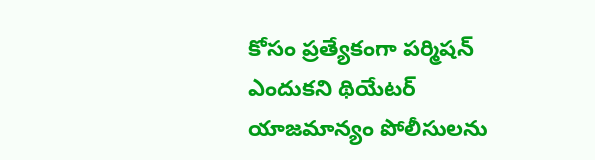కోసం ప్రత్యేకంగా పర్మిషన్ ఎందుకని థియేటర్ యాజమాన్యం పోలీసులను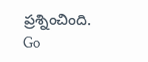ప్రశ్నించింది.
Go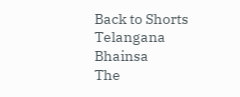Back to Shorts
Telangana
Bhainsa
The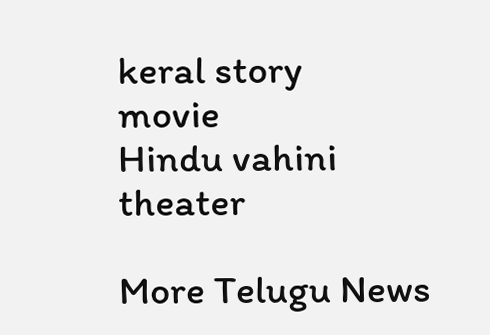keral story
movie
Hindu vahini
theater

More Telugu News